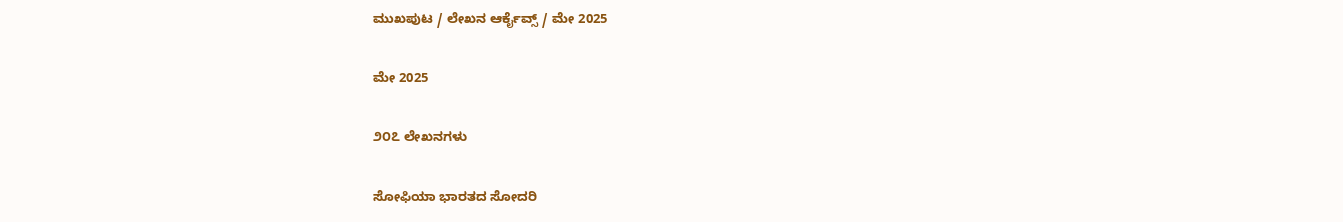ಮುಖಪುಟ / ಲೇಖನ ಆರ್ಕೈವ್ಸ್ / ಮೇ 2025

ಮೇ 2025

೨೦೭ ಲೇಖನಗಳು

ಸೋಫಿಯಾ ಭಾರತದ ಸೋದರಿ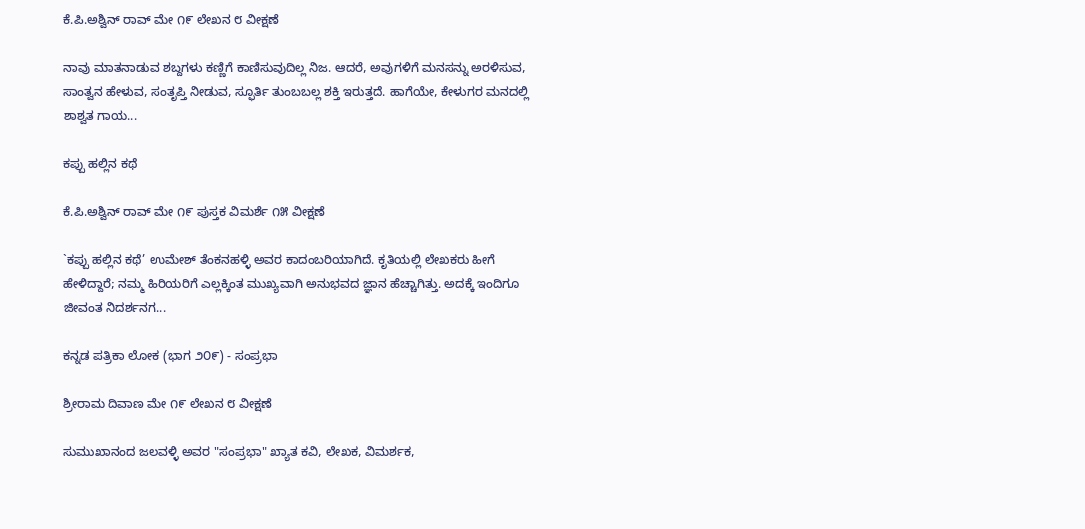ಕೆ.ಪಿ.ಅಶ್ವಿನ್ ರಾವ್ ಮೇ ೧೯ ಲೇಖನ ೮ ವೀಕ್ಷಣೆ

ನಾವು ಮಾತನಾಡುವ ಶಬ್ದಗಳು ಕಣ್ಣಿಗೆ ಕಾಣಿಸುವುದಿಲ್ಲ ನಿಜ. ಆದರೆ, ಅವುಗಳಿಗೆ ಮನಸನ್ನು ಅರಳಿಸುವ, ಸಾಂತ್ವನ ಹೇಳುವ, ಸಂತೃಪ್ತಿ ನೀಡುವ, ಸ್ಫೂರ್ತಿ ತುಂಬಬಲ್ಲ ಶಕ್ತಿ ಇರುತ್ತದೆ. ಹಾಗೆಯೇ, ಕೇಳುಗರ ಮನದಲ್ಲಿ ಶಾಶ್ವತ ಗಾಯ...

ಕಪ್ಪು ಹಲ್ಲಿನ ಕಥೆ

ಕೆ.ಪಿ.ಅಶ್ವಿನ್ ರಾವ್ ಮೇ ೧೯ ಪುಸ್ತಕ ವಿಮರ್ಶೆ ೧೫ ವೀಕ್ಷಣೆ

`ಕಪ್ಪು ಹಲ್ಲಿನ ಕಥೆ’ ಉಮೇಶ್ ತೆಂಕನಹಳ್ಳಿ ಅವರ ಕಾದಂಬರಿಯಾಗಿದೆ. ಕೃತಿಯಲ್ಲಿ ಲೇಖಕರು ಹೀಗೆ ಹೇಳಿದ್ದಾರೆ; ನಮ್ಮ ಹಿರಿಯರಿಗೆ ಎಲ್ಲಕ್ಕಿಂತ ಮುಖ್ಯವಾಗಿ ಅನುಭವದ ಜ್ಞಾನ ಹೆಚ್ಚಾಗಿತ್ತು. ಅದಕ್ಕೆ ಇಂದಿಗೂ ಜೀವಂತ ನಿದರ್ಶನಗ...

ಕನ್ನಡ ಪತ್ರಿಕಾ ಲೋಕ (ಭಾಗ ೨೦೯) - ಸಂಪ್ರಭಾ

ಶ್ರೀರಾಮ ದಿವಾಣ ಮೇ ೧೯ ಲೇಖನ ೮ ವೀಕ್ಷಣೆ

ಸುಮುಖಾನಂದ ಜಲವಳ್ಳಿ ಅವರ "ಸಂಪ್ರಭಾ" ಖ್ಯಾತ ಕವಿ, ಲೇಖಕ, ವಿಮರ್ಶಕ,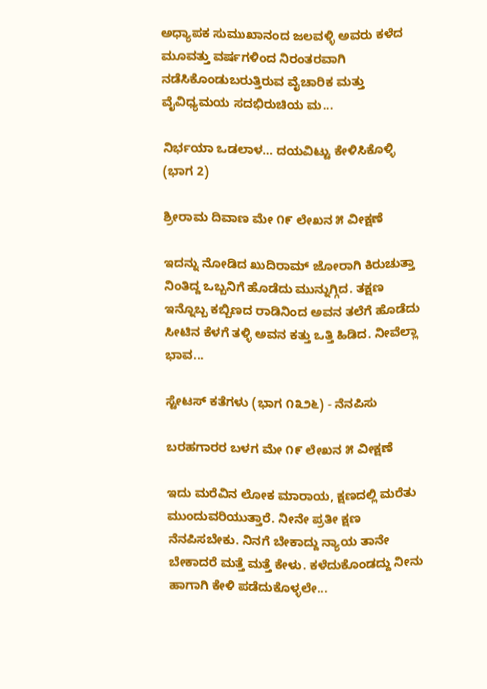ಅಧ್ಯಾಪಕ ಸುಮುಖಾನಂದ ಜಲವಳ್ಳಿ ಅವರು ಕಳೆದ ಮೂವತ್ತು ವರ್ಷಗಳಿಂದ ನಿರಂತರವಾಗಿ ನಡೆಸಿಕೊಂಡುಬರುತ್ತಿರುವ ವೈಚಾರಿಕ ಮತ್ತು ವೈವಿಧ್ಯಮಯ ಸದಭಿರುಚಿಯ ಮ...

ನಿರ್ಭಯಾ ಒಡಲಾಳ… ದಯವಿಟ್ಟು ಕೇಳಿಸಿಕೊಳ್ಳಿ (ಭಾಗ 2)

ಶ್ರೀರಾಮ ದಿವಾಣ ಮೇ ೧೯ ಲೇಖನ ೫ ವೀಕ್ಷಣೆ

ಇದನ್ನು ನೋಡಿದ ಖುದಿರಾಮ್ ಜೋರಾಗಿ ಕಿರುಚುತ್ತಾ ನಿಂತಿದ್ದ ಒಬ್ಬನಿಗೆ ಹೊಡೆದು ಮುನ್ನುಗ್ಗಿದ. ತಕ್ಷಣ ಇನ್ನೊಬ್ಬ ಕಬ್ಬಿಣದ ರಾಡಿನಿಂದ ಅವನ ತಲೆಗೆ ಹೊಡೆದು ಸೀಟಿನ ಕೆಳಗೆ ತಳ್ಳಿ ಅವನ ಕತ್ತು ಒತ್ತಿ ಹಿಡಿದ. ನೀವೆಲ್ಲಾ ಭಾವ...

ಸ್ಟೇಟಸ್ ಕತೆಗಳು (ಭಾಗ ೧೩೨೬) - ನೆನಪಿಸು

ಬರಹಗಾರರ ಬಳಗ ಮೇ ೧೯ ಲೇಖನ ೫ ವೀಕ್ಷಣೆ

ಇದು ಮರೆವಿನ‌ ಲೋಕ ಮಾರಾಯ, ಕ್ಷಣದಲ್ಲಿ ಮರೆತು ಮುಂದುವರಿಯುತ್ತಾರೆ. ನೀನೇ ಪ್ರತೀ ಕ್ಷಣ ನೆನಪಿಸಬೇಕು. ನಿನಗೆ ಬೇಕಾದ್ದು ನ್ಯಾಯ ತಾನೇ ಬೇಕಾದರೆ ಮತ್ತೆ ಮತ್ತೆ ಕೇಳು. ಕಳೆದುಕೊಂಡದ್ದು ನೀನು ಹಾಗಾಗಿ ಕೇಳಿ ಪಡೆದುಕೊಳ್ಳಲೇ...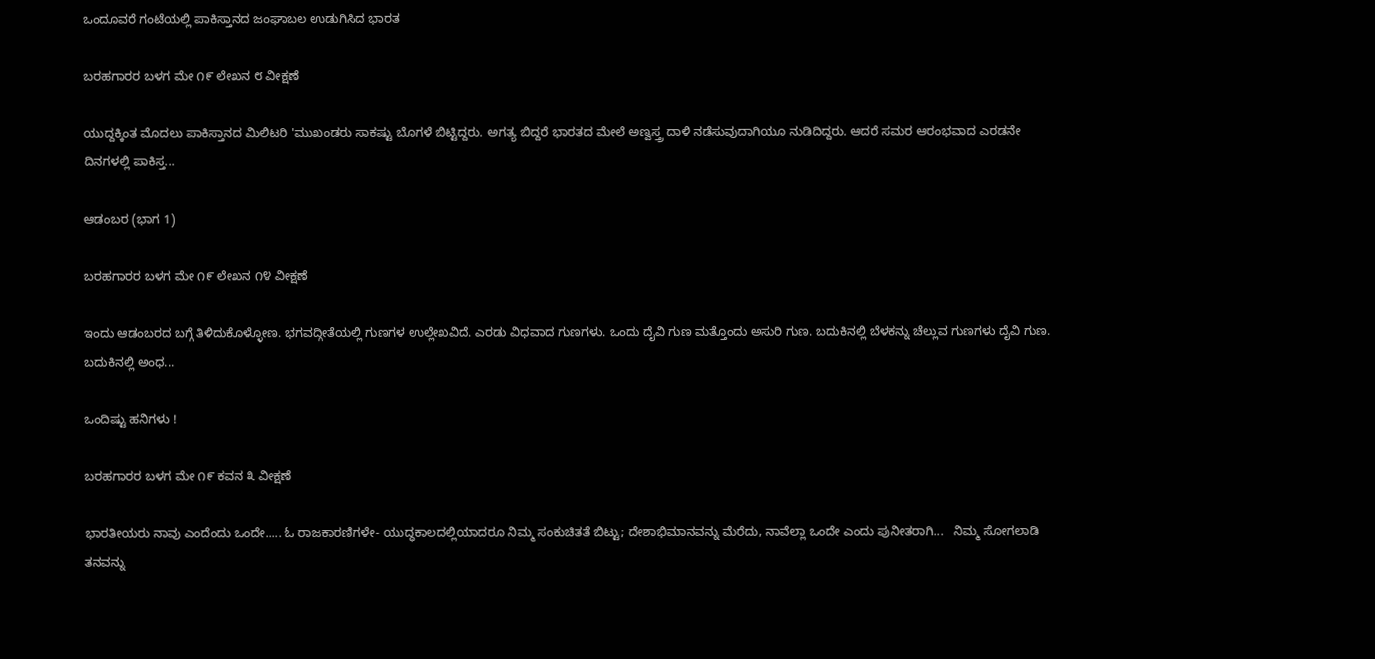ಒಂದೂವರೆ ಗಂಟೆಯಲ್ಲಿ ಪಾಕಿಸ್ತಾನದ ಜಂಘಾಬಲ ಉಡುಗಿಸಿದ ಭಾರತ

ಬರಹಗಾರರ ಬಳಗ ಮೇ ೧೯ ಲೇಖನ ೮ ವೀಕ್ಷಣೆ

ಯುದ್ದಕ್ಕಿಂತ ಮೊದಲು ಪಾಕಿಸ್ತಾನದ ಮಿಲಿಟರಿ 'ಮುಖಂಡರು ಸಾಕಷ್ಟು ಬೊಗಳೆ ಬಿಟ್ಟಿದ್ದರು. ಅಗತ್ಯ ಬಿದ್ದರೆ ಭಾರತದ ಮೇಲೆ ಅಣ್ವಸ್ತ್ರ ದಾಳಿ ನಡೆಸುವುದಾಗಿಯೂ ನುಡಿದಿದ್ದರು. ಆದರೆ ಸಮರ ಆರಂಭವಾದ ಎರಡನೇ ದಿನಗಳಲ್ಲಿ ಪಾಕಿಸ್ತ...

ಆಡಂಬರ (ಭಾಗ 1)

ಬರಹಗಾರರ ಬಳಗ ಮೇ ೧೯ ಲೇಖನ ೧೪ ವೀಕ್ಷಣೆ

ಇಂದು ಆಡಂಬರದ ಬಗ್ಗೆ ತಿಳಿದುಕೊಳ್ಳೋಣ. ಭಗವದ್ಗೀತೆಯಲ್ಲಿ ಗುಣಗಳ ಉಲ್ಲೇಖವಿದೆ. ಎರಡು ವಿಧವಾದ ಗುಣಗಳು. ಒಂದು ದೈವಿ ಗುಣ ಮತ್ತೊಂದು ಅಸುರಿ ಗುಣ. ಬದುಕಿನಲ್ಲಿ ಬೆಳಕನ್ನು ಚೆಲ್ಲುವ ಗುಣಗಳು ದೈವಿ ಗುಣ. ಬದುಕಿನಲ್ಲಿ ಅಂಧ...

ಒಂದಿಷ್ಟು ಹನಿಗಳು !

ಬರಹಗಾರರ ಬಳಗ ಮೇ ೧೯ ಕವನ ೩ ವೀಕ್ಷಣೆ

ಭಾರತೀಯರು ನಾವು ಎಂದೆಂದು ಒಂದೇ..... ಓ ರಾಜಕಾರಣಿಗಳೇ- ಯುದ್ಧಕಾಲದಲ್ಲಿಯಾದರೂ ನಿಮ್ಮ ಸಂಕುಚಿತತೆ ಬಿಟ್ಟು; ದೇಶಾಭಿಮಾನವನ್ನು ಮೆರೆದು, ನಾವೆಲ್ಲಾ ಒಂದೇ ಎಂದು ಪುನೀತರಾಗಿ...   ನಿಮ್ಮ ಸೋಗಲಾಡಿ ತನವನ್ನು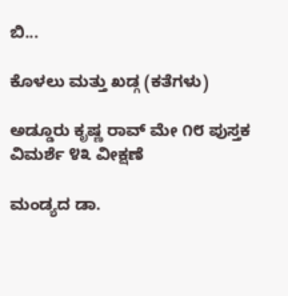ಬಿ...

ಕೊಳಲು ಮತ್ತು ಖಡ್ಗ (ಕತೆಗಳು)

ಅಡ್ಡೂರು ಕೃಷ್ಣ ರಾವ್ ಮೇ ೧೮ ಪುಸ್ತಕ ವಿಮರ್ಶೆ ೪೩ ವೀಕ್ಷಣೆ

ಮಂಡ್ಯದ ಡಾ.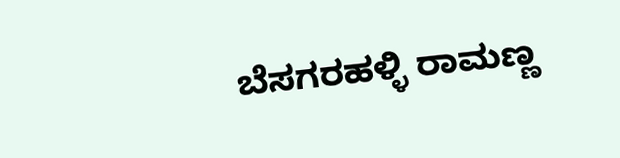ಬೆಸಗರಹಳ್ಳಿ ರಾಮಣ್ಣ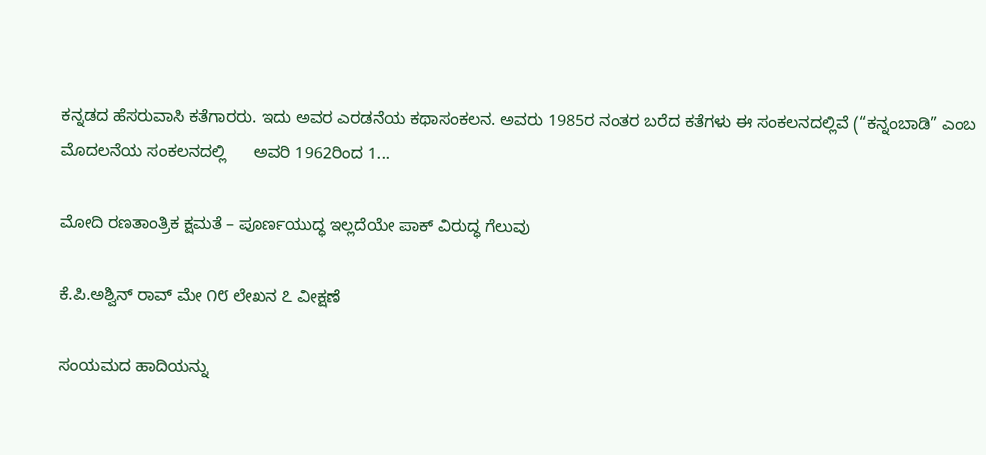ಕನ್ನಡದ ಹೆಸರುವಾಸಿ ಕತೆಗಾರರು. ಇದು ಅವರ ಎರಡನೆಯ ಕಥಾಸಂಕಲನ. ಅವರು 1985ರ ನಂತರ ಬರೆದ ಕತೆಗಳು ಈ ಸಂಕಲನದಲ್ಲಿವೆ (“ಕನ್ನಂಬಾಡಿ” ಎಂಬ ಮೊದಲನೆಯ ಸಂಕಲನದಲ್ಲಿ      ಅವರಿ 1962ರಿಂದ 1...

ಮೋದಿ ರಣತಾಂತ್ರಿಕ ಕ್ಷಮತೆ – ಪೂರ್ಣಯುದ್ಧ ಇಲ್ಲದೆಯೇ ಪಾಕ್ ವಿರುದ್ಧ ಗೆಲುವು

ಕೆ.ಪಿ.ಅಶ್ವಿನ್ ರಾವ್ ಮೇ ೧೮ ಲೇಖನ ೭ ವೀಕ್ಷಣೆ

ಸಂಯಮದ ಹಾದಿಯನ್ನು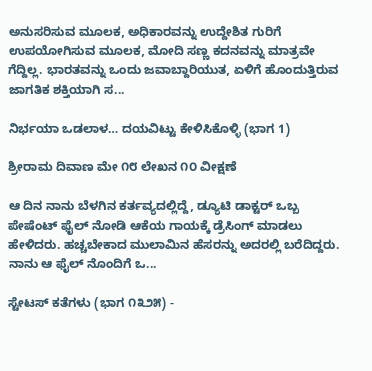ಅನುಸರಿಸುವ ಮೂಲಕ, ಅಧಿಕಾರವನ್ನು ಉದ್ದೇಶಿತ ಗುರಿಗೆ ಉಪಯೋಗಿಸುವ ಮೂಲಕ, ಮೋದಿ ಸಣ್ಣ ಕದನವನ್ನು ಮಾತ್ರವೇ ಗೆದ್ದಿಲ್ಲ. ಭಾರತವನ್ನು ಒಂದು ಜವಾಬ್ದಾರಿಯುತ, ಏಳಿಗೆ ಹೊಂದುತ್ತಿರುವ ಜಾಗತಿಕ ಶಕ್ತಿಯಾಗಿ ಸ...

ನಿರ್ಭಯಾ ಒಡಲಾಳ… ದಯವಿಟ್ಟು ಕೇಳಿಸಿಕೊಳ್ಳಿ (ಭಾಗ 1)

ಶ್ರೀರಾಮ ದಿವಾಣ ಮೇ ೧೮ ಲೇಖನ ೧೦ ವೀಕ್ಷಣೆ

ಆ ದಿನ ನಾನು ಬೆಳಗಿನ ಕರ್ತವ್ಯದಲ್ಲಿದ್ದೆ, ಡ್ಯೂಟಿ ಡಾಕ್ಟರ್ ಒಬ್ಬ ಪೇಷೆಂಟ್ ಫೈಲ್ ನೋಡಿ ಆಕೆಯ ಗಾಯಕ್ಕೆ ಡ್ರೆಸಿಂಗ್ ಮಾಡಲು ಹೇಳಿದರು. ಹಚ್ಚಬೇಕಾದ ಮುಲಾಮಿನ ಹೆಸರನ್ನು ಅದರಲ್ಲಿ ಬರೆದಿದ್ದರು. ನಾನು ಆ ಫೈಲ್ ನೊಂದಿಗೆ ಒ...

ಸ್ಟೇಟಸ್ ಕತೆಗಳು (ಭಾಗ ೧೩೨೫) -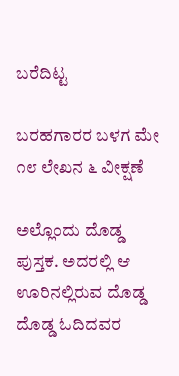ಬರೆದಿಟ್ಟ

ಬರಹಗಾರರ ಬಳಗ ಮೇ ೧೮ ಲೇಖನ ೬ ವೀಕ್ಷಣೆ

ಅಲ್ಲೊಂದು ದೊಡ್ಡ ಪುಸ್ತಕ. ಅದರಲ್ಲಿ ಆ ಊರಿನಲ್ಲಿರುವ ದೊಡ್ಡ ದೊಡ್ಡ ಓದಿದವರ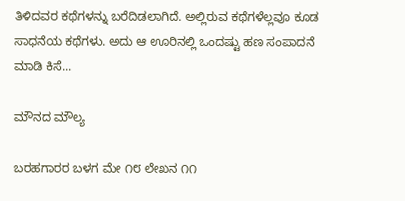ತಿಳಿದವರ ಕಥೆಗಳನ್ನು ಬರೆದಿಡಲಾಗಿದೆ. ಅಲ್ಲಿರುವ ಕಥೆಗಳೆಲ್ಲವೂ ಕೂಡ ಸಾಧನೆಯ ಕಥೆಗಳು. ಅದು ಆ ಊರಿನಲ್ಲಿ ಒಂದಷ್ಟು ಹಣ ಸಂಪಾದನೆ ಮಾಡಿ ಕಿಸೆ...

ಮೌನದ ಮೌಲ್ಯ

ಬರಹಗಾರರ ಬಳಗ ಮೇ ೧೮ ಲೇಖನ ೧೧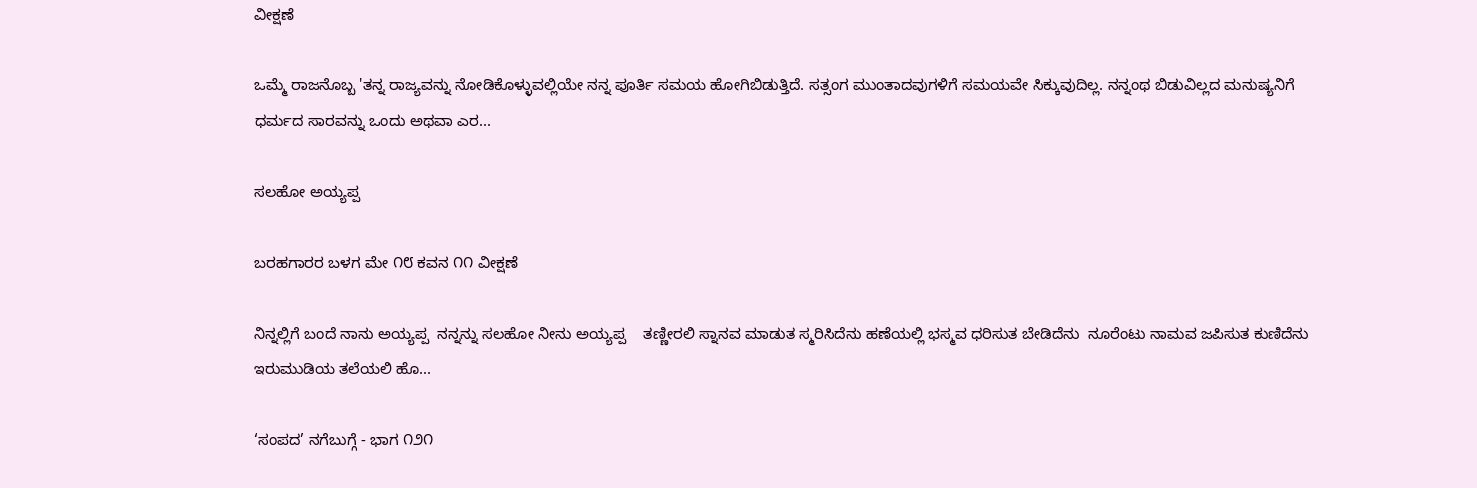ವೀಕ್ಷಣೆ

ಒಮ್ಮೆ ರಾಜನೊಬ್ಬ 'ತನ್ನ ರಾಜ್ಯವನ್ನು ನೋಡಿಕೊಳ್ಳುವಲ್ಲಿಯೇ ನನ್ನ ಪೂರ್ತಿ ಸಮಯ ಹೋಗಿಬಿಡುತ್ತಿದೆ. ಸತ್ಸಂಗ ಮುಂತಾದವುಗಳಿಗೆ ಸಮಯವೇ ಸಿಕ್ಕುವುದಿಲ್ಲ. ನನ್ನಂಥ ಬಿಡುವಿಲ್ಲದ ಮನುಷ್ಯನಿಗೆ ಧರ್ಮದ ಸಾರವನ್ನು ಒಂದು ಅಥವಾ ಎರ...

ಸಲಹೋ ಅಯ್ಯಪ್ಪ

ಬರಹಗಾರರ ಬಳಗ ಮೇ ೧೮ ಕವನ ೧೧ ವೀಕ್ಷಣೆ

ನಿನ್ನಲ್ಲಿಗೆ ಬಂದೆ ನಾನು ಅಯ್ಯಪ್ಪ  ನನ್ನನ್ನು ಸಲಹೋ ನೀನು ಅಯ್ಯಪ್ಪ    ತಣ್ಣೀರಲಿ ಸ್ನಾನವ ಮಾಡುತ ಸ್ಮರಿಸಿದೆನು ಹಣೆಯಲ್ಲಿ ಭಸ್ಮವ ಧರಿಸುತ ಬೇಡಿದೆನು  ನೂರೆಂಟು ನಾಮವ ಜಪಿಸುತ ಕುಣಿದೆನು ಇರುಮುಡಿಯ ತಲೆಯಲಿ ಹೊ...

‘ಸಂಪದ’ ನಗೆಬುಗ್ಗೆ - ಭಾಗ ೧೨೧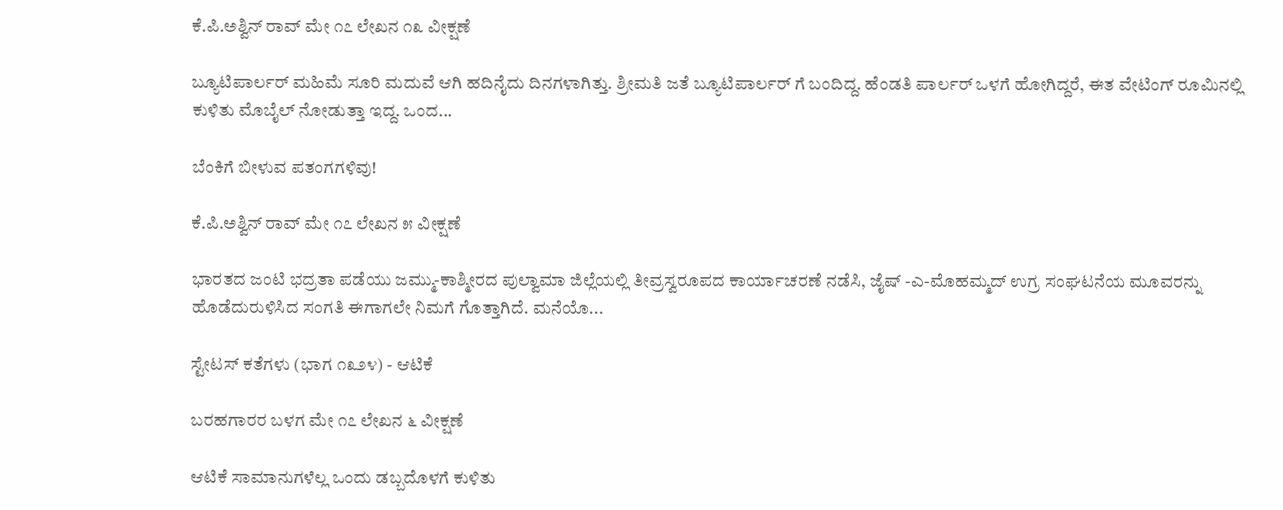ಕೆ.ಪಿ.ಅಶ್ವಿನ್ ರಾವ್ ಮೇ ೧೭ ಲೇಖನ ೧೩ ವೀಕ್ಷಣೆ

ಬ್ಯೂಟಿಪಾರ್ಲರ್ ಮಹಿಮೆ ಸೂರಿ ಮದುವೆ ಆಗಿ ಹದಿನೈದು ದಿನಗಳಾಗಿತ್ತು. ಶ್ರೀಮತಿ ಜತೆ ಬ್ಯೂಟಿಪಾರ್ಲರ್ ಗೆ ಬಂದಿದ್ದ. ಹೆಂಡತಿ ಪಾರ್ಲರ್ ಒಳಗೆ ಹೋಗಿದ್ದರೆ, ಈತ ವೇಟಿಂಗ್ ರೂಮಿನಲ್ಲಿ ಕುಳಿತು ಮೊಬೈಲ್ ನೋಡುತ್ತಾ ಇದ್ದ. ಒಂದ...

ಬೆಂಕಿಗೆ ಬೀಳುವ ಪತಂಗಗಳಿವು!

ಕೆ.ಪಿ.ಅಶ್ವಿನ್ ರಾವ್ ಮೇ ೧೭ ಲೇಖನ ೫ ವೀಕ್ಷಣೆ

ಭಾರತದ ಜಂಟಿ ಭದ್ರತಾ ಪಡೆಯು ಜಮ್ಮು-ಕಾಶ್ಮೀರದ ಪುಲ್ವಾಮಾ ಜಿಲ್ಲೆಯಲ್ಲಿ ತೀವ್ರಸ್ವರೂಪದ ಕಾರ್ಯಾಚರಣೆ ನಡೆಸಿ, ಜೈಷ್ -ಎ-ಮೊಹಮ್ಮದ್ ಉಗ್ರ ಸಂಘಟನೆಯ ಮೂವರನ್ನು ಹೊಡೆದುರುಳಿಸಿದ ಸಂಗತಿ ಈಗಾಗಲೇ ನಿಮಗೆ ಗೊತ್ತಾಗಿದೆ. ಮನೆಯೊ...

ಸ್ಟೇಟಸ್ ಕತೆಗಳು (ಭಾಗ ೧೩೨೪) - ಆಟಿಕೆ

ಬರಹಗಾರರ ಬಳಗ ಮೇ ೧೭ ಲೇಖನ ೬ ವೀಕ್ಷಣೆ

ಆಟಿಕೆ ಸಾಮಾನುಗಳೆಲ್ಲ ಒಂದು ಡಬ್ಬದೊಳಗೆ ಕುಳಿತು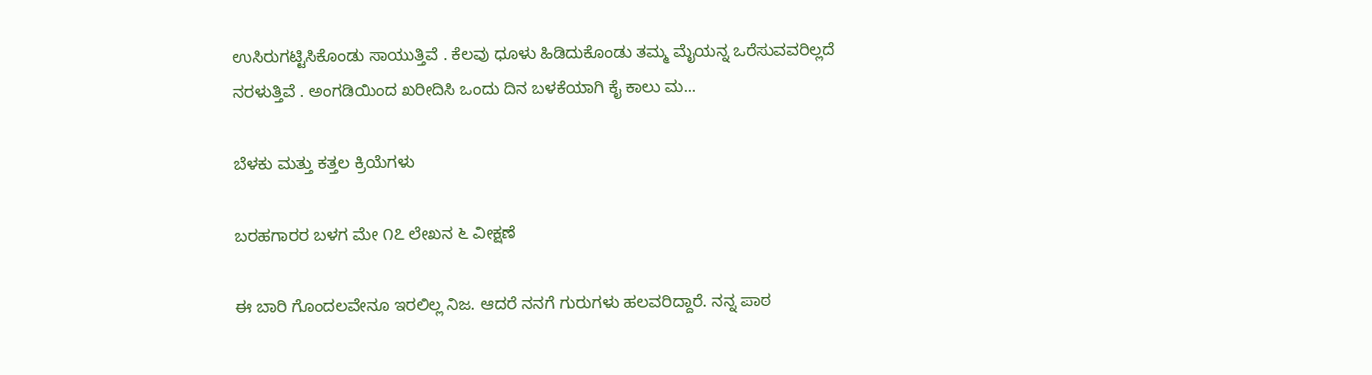ಉಸಿರುಗಟ್ಟಿಸಿಕೊಂಡು ಸಾಯುತ್ತಿವೆ . ಕೆಲವು ಧೂಳು ಹಿಡಿದುಕೊಂಡು ತಮ್ಮ ಮೈಯನ್ನ ಒರೆಸುವವರಿಲ್ಲದೆ ನರಳುತ್ತಿವೆ . ಅಂಗಡಿಯಿಂದ ಖರೀದಿಸಿ ಒಂದು ದಿನ ಬಳಕೆಯಾಗಿ ಕೈ ಕಾಲು ಮ...

ಬೆಳಕು ಮತ್ತು ಕತ್ತಲ ಕ್ರಿಯೆಗಳು

ಬರಹಗಾರರ ಬಳಗ ಮೇ ೧೭ ಲೇಖನ ೬ ವೀಕ್ಷಣೆ

ಈ ಬಾರಿ ಗೊಂದಲವೇನೂ ಇರಲಿಲ್ಲ ನಿಜ. ಆದರೆ ನನಗೆ ಗುರುಗಳು ಹಲವರಿದ್ದಾರೆ. ನನ್ನ ಪಾಠ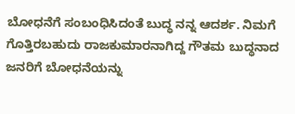ಬೋಧನೆಗೆ ಸಂಬಂಧಿಸಿದಂತೆ ಬುದ್ಧ ನನ್ನ ಆದರ್ಶ. ನಿಮಗೆ ಗೊತ್ತಿರಬಹುದು ರಾಜಕುಮಾರನಾಗಿದ್ದ ಗೌತಮ ಬುದ್ಧನಾದ ಜನರಿಗೆ ಬೋಧನೆಯನ್ನು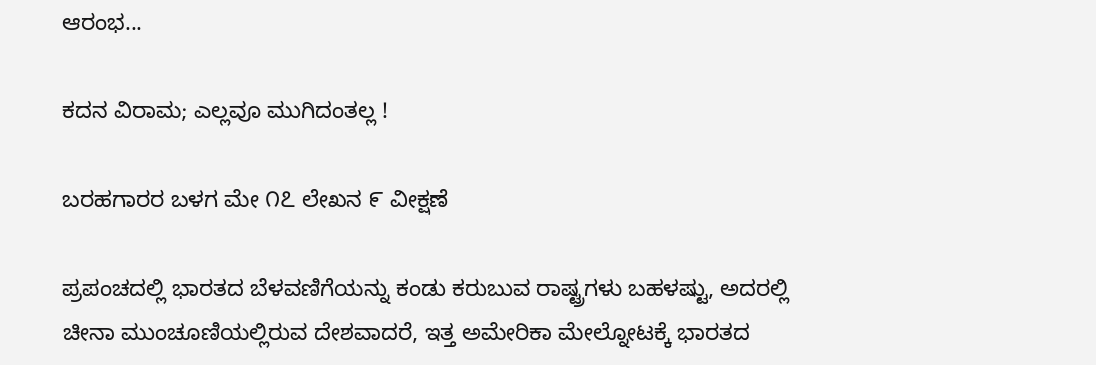ಆರಂಭ...

ಕದನ ವಿರಾಮ; ಎಲ್ಲವೂ ಮುಗಿದಂತಲ್ಲ !

ಬರಹಗಾರರ ಬಳಗ ಮೇ ೧೭ ಲೇಖನ ೯ ವೀಕ್ಷಣೆ

ಪ್ರಪಂಚದಲ್ಲಿ ಭಾರತದ ಬೆಳವಣಿಗೆಯನ್ನು ಕಂಡು ಕರುಬುವ ರಾಷ್ಟ್ರಗಳು ಬಹಳಷ್ಟು, ಅದರಲ್ಲಿ ಚೀನಾ ಮುಂಚೂಣಿಯಲ್ಲಿರುವ ದೇಶವಾದರೆ, ಇತ್ತ ಅಮೇರಿಕಾ ಮೇಲ್ನೋಟಕ್ಕೆ ಭಾರತದ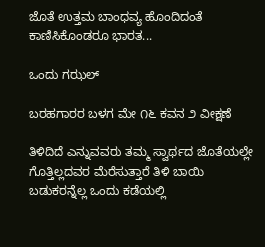ಜೊತೆ ಉತ್ತಮ ಬಾಂಧವ್ಯ ಹೊಂದಿದಂತೆ ಕಾಣಿಸಿಕೊಂಡರೂ ಭಾರತ...

ಒಂದು ಗಝಲ್

ಬರಹಗಾರರ ಬಳಗ ಮೇ ೧೬ ಕವನ ೨ ವೀಕ್ಷಣೆ

ತಿಳಿದಿದೆ ಎನ್ನುವವರು ತಮ್ಮ ಸ್ವಾರ್ಥದ ಜೊತೆಯಲ್ಲೇ ಗೊತ್ತಿಲ್ಲದವರ ಮೆರೆಸುತ್ತಾರೆ ತಿಳಿ ಬಾಯಿ ಬಡುಕರನ್ನೆಲ್ಲ ಒಂದು ಕಡೆಯಲ್ಲಿ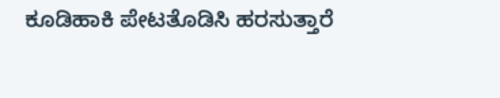ಕೂಡಿಹಾಕಿ ಪೇಟತೊಡಿಸಿ ಹರಸುತ್ತಾರೆ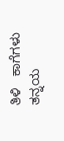ತಿಳಿ   ಕಾಗೆಗಳು ತನ್ನಯ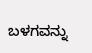ಬಳಗವನ್ನು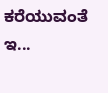ಕರೆಯುವಂತೆ ಇ...